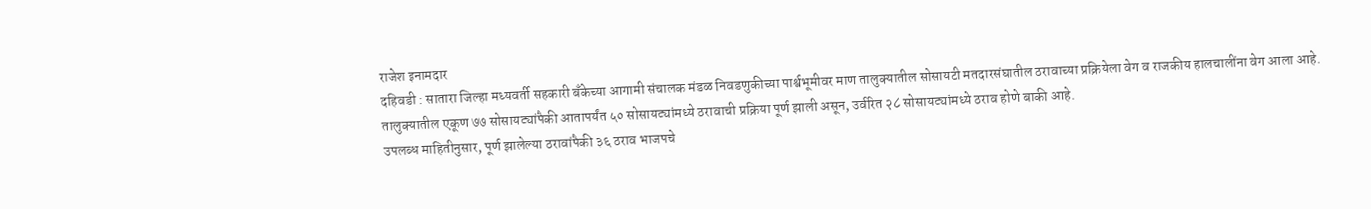राजेश इनामदार
दहिवडी : सातारा जिल्हा मध्यवर्ती सहकारी बँकेच्या आगामी संचालक मंडळ निवडणुकीच्या पार्श्वभूमीवर माण तालुक्यातील सोसायटी मतदारसंघातील ठरावाच्या प्रक्रियेला वेग व राजकीय हालचालींना वेग आला आहे. तालुक्यातील एकूण ७७ सोसायट्यांपैकी आतापर्यंत ५० सोसायट्यांमध्ये ठरावाची प्रक्रिया पूर्ण झाली असून, उर्वरित २८ सोसायट्यांमध्ये ठराव होणे बाकी आहे.
उपलब्ध माहितीनुसार, पूर्ण झालेल्या ठरावांपैकी ३६ ठराव भाजपचे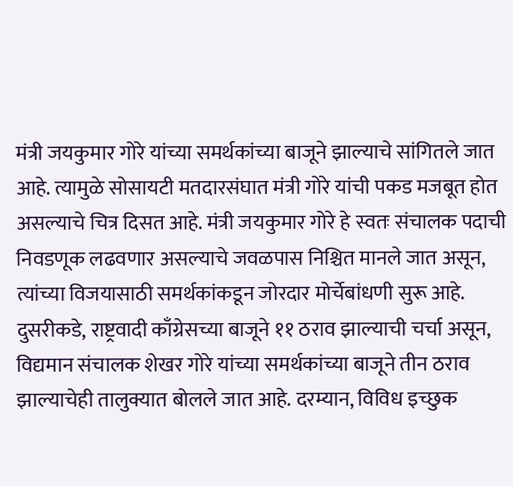मंत्री जयकुमार गोरे यांच्या समर्थकांच्या बाजूने झाल्याचे सांगितले जात आहे. त्यामुळे सोसायटी मतदारसंघात मंत्री गोरे यांची पकड मजबूत होत असल्याचे चित्र दिसत आहे. मंत्री जयकुमार गोरे हे स्वतः संचालक पदाची निवडणूक लढवणार असल्याचे जवळपास निश्चित मानले जात असून, त्यांच्या विजयासाठी समर्थकांकडून जोरदार मोर्चेबांधणी सुरू आहे.
दुसरीकडे, राष्ट्रवादी काँग्रेसच्या बाजूने ११ ठराव झाल्याची चर्चा असून, विद्यमान संचालक शेखर गोरे यांच्या समर्थकांच्या बाजूने तीन ठराव झाल्याचेही तालुक्यात बोलले जात आहे. दरम्यान, विविध इच्छुक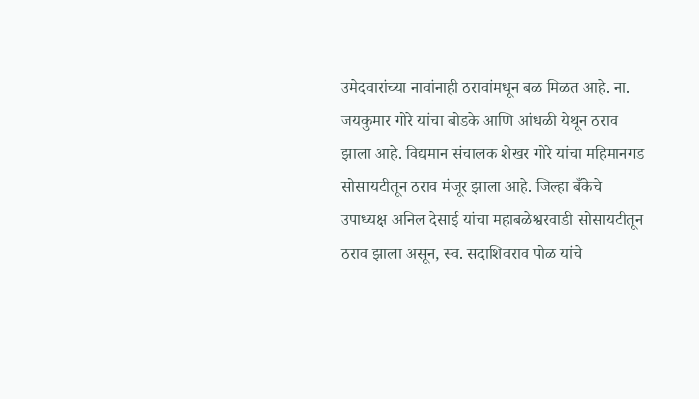उमेदवारांच्या नावांनाही ठरावांमधून बळ मिळत आहे. ना. जयकुमार गोरे यांचा बोडके आणि आंधळी येथून ठराव झाला आहे. विद्यमान संचालक शेखर गोरे यांचा महिमानगड सोसायटीतून ठराव मंजूर झाला आहे. जिल्हा बँकेचे उपाध्यक्ष अनिल देसाई यांचा महाबळेश्वरवाडी सोसायटीतून ठराव झाला असून, स्व. सदाशिवराव पोळ यांचे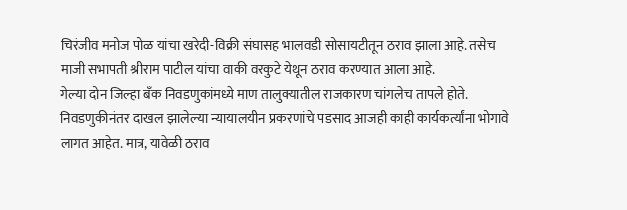चिरंजीव मनोज पोळ यांचा खरेदी-विक्री संघासह भालवडी सोसायटीतून ठराव झाला आहे. तसेच माजी सभापती श्रीराम पाटील यांचा वाकी वरकुटे येथून ठराव करण्यात आला आहे.
गेल्या दोन जिल्हा बँक निवडणुकांमध्ये माण तालुक्यातील राजकारण चांगलेच तापले होते. निवडणुकीनंतर दाखल झालेल्या न्यायालयीन प्रकरणांचे पडसाद आजही काही कार्यकर्त्यांना भोगावे लागत आहेत. मात्र, यावेळी ठराव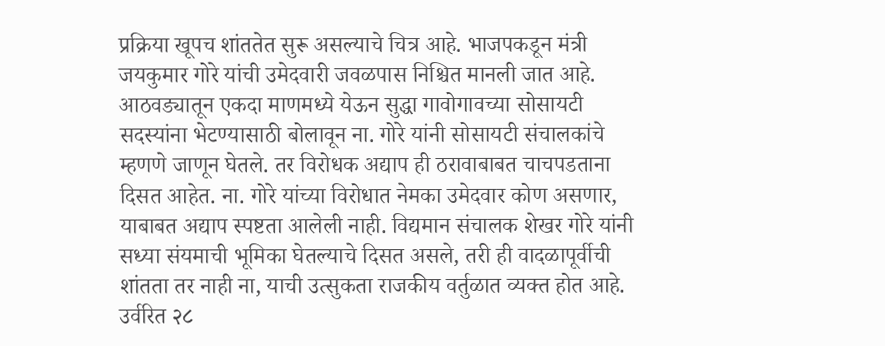प्रक्रिया खूपच शांततेत सुरू असल्याचे चित्र आहे. भाजपकडून मंत्री जयकुमार गोरे यांची उमेदवारी जवळपास निश्चित मानली जात आहे. आठवड्यातून एकदा माणमध्ये येऊन सुद्धा गावोगावच्या सोसायटी सदस्यांना भेटण्यासाठी बोलावून ना. गोरे यांनी सोसायटी संचालकांचे म्हणणे जाणून घेतले. तर विरोधक अद्याप ही ठरावाबाबत चाचपडताना दिसत आहेत. ना. गोरे यांच्या विरोधात नेमका उमेदवार कोण असणार, याबाबत अद्याप स्पष्टता आलेली नाही. विद्यमान संचालक शेखर गोरे यांनी सध्या संयमाची भूमिका घेतल्याचे दिसत असले, तरी ही वादळापूर्वीची शांतता तर नाही ना, याची उत्सुकता राजकीय वर्तुळात व्यक्त होत आहे. उर्वरित २८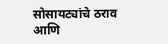सोसायट्यांचे ठराव आणि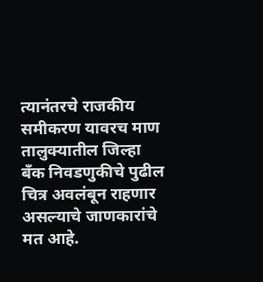त्यानंतरचे राजकीय समीकरण यावरच माण तालुक्यातील जिल्हा बँक निवडणुकीचे पुढील चित्र अवलंबून राहणार असल्याचे जाणकारांचे मत आहे.